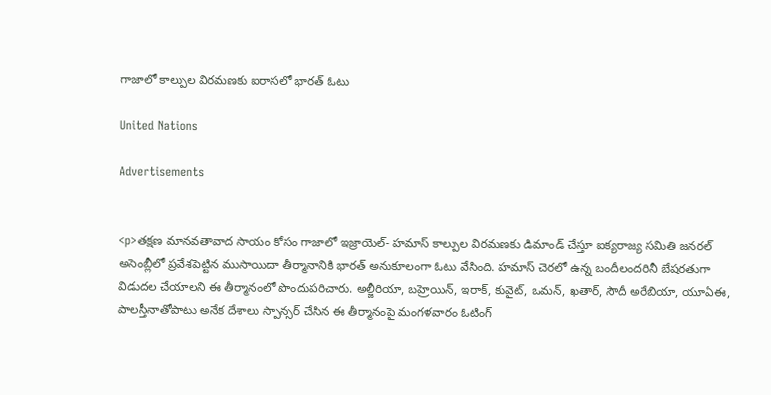గాజాలో కాల్పుల విరమణకు ఐరాసలో భారత్ ఓటు

United Nations

Advertisements


<p>తక్షణ మానవతావాద సాయం కోసం గాజాలో ఇజ్రాయెల్- హమాస్ కాల్పుల విరమణకు డిమాండ్ చేస్తూ ఐక్యరాజ్య సమితి జనరల్ అసెంబ్లీలో ప్రవేశపెట్టిన ముసాయిదా తీర్మానానికి భారత్ అనుకూలంగా ఓటు వేసింది. హమాస్ చెరలో ఉన్న బందీలందరినీ బేషరతుగా విడుదల చేయాలని ఈ తీర్మానంలో పొందుపరిచారు. అల్జీరియా, బహ్రెయిన్, ఇరాక్, కువైట్, ఒమన్, ఖతార్, సౌదీ అరేబియా, యూఏఈ, పాలస్తీనాతోపాటు అనేక దేశాలు స్పాన్సర్ చేసిన ఈ తీర్మానంపై మంగళవారం ఓటింగ్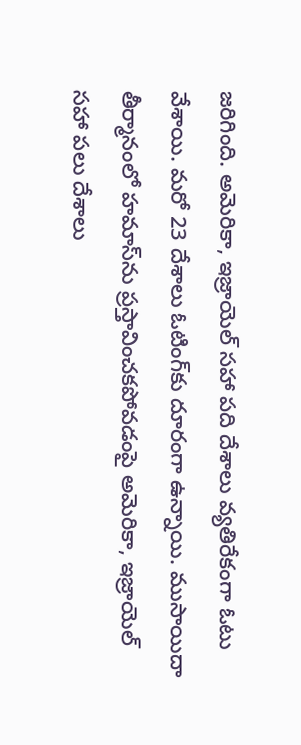జరిగింది. అమెరికా, ఇజ్రాయెల్ సహా పది దేశాలు వ్యతిరేకంగా ఓటు వేశాయి. మరో 23 దేశాలు ఓటింగ్‌కు దూరంగా ఉన్నాయి. ముసాయిదా తీర్మానంలో హమాస్‌ను ప్రస్తావించకపోవడంపై అమెరికా, ఇజ్రాయెల్ సహా పలు దేశాలు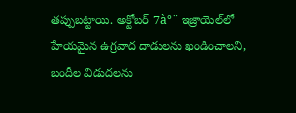తప్పుబట్టాయి. అక్టోబర్ 7à°¨ ఇజ్రాయెల్‌లో హేయమైన ఉగ్రవాద దాడులను ఖండించాలని, బందీల విడుదలను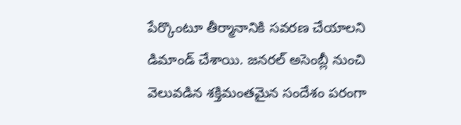పేర్కొంటూ తీర్మానానికి సవరణ చేయాలని డిమాండ్ చేశాయి. జనరల్ అసెంబ్లీ నుంచి వెలువడిన శక్తిమంతమైన సందేశం పరంగా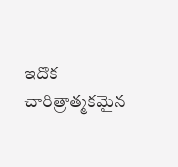ఇదొక చారిత్రాత్మకమైన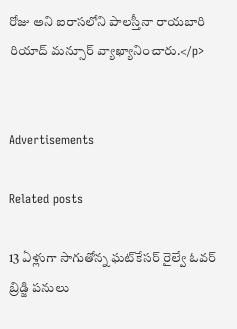రోజు అని ఐరాసలోని పాలస్తీనా రాయబారి రియాద్ మన్సూర్ వ్యాఖ్యానించారు.</p>


Advertisements

Related posts

13 ఏళ్లుగా సాగుతోన్న ఘట్‌కేసర్ రైల్వే ఓవర్ బ్రిడ్జి పనులు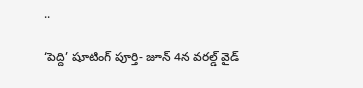..

‘పెద్ది’ షూటింగ్ పూర్తి- జూన్ 4న వరల్డ్ వైడ్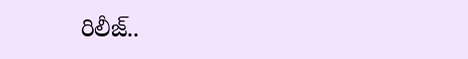రిలీజ్..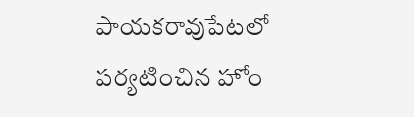పాయకరావుపేటలో పర్యటించిన హోం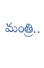మంత్రి..